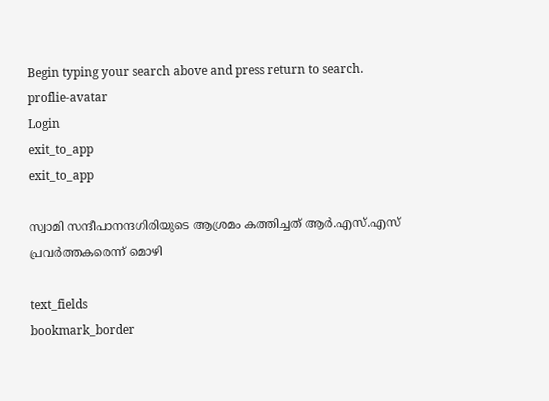Begin typing your search above and press return to search.
proflie-avatar
Login
exit_to_app
exit_to_app

സ്വാമി സന്ദീപാനന്ദഗിരിയുടെ ആശ്രമം കത്തിച്ചത് ആർ.എസ്.എസ് പ്രവർത്തകരെന്ന് മൊഴി

text_fields
bookmark_border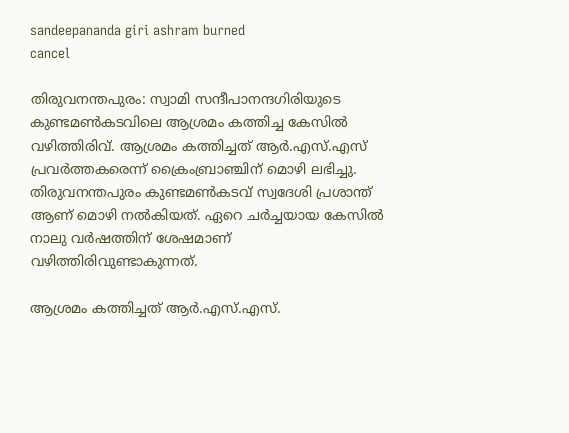sandeepananda giri ashram burned
cancel

തിരുവനന്തപുരം: സ്വാമി സന്ദീപാനന്ദഗിരിയുടെ കുണ്ടമൺകടവിലെ ആശ്രമം കത്തിച്ച കേസിൽ വഴിത്തിരിവ്. ആശ്രമം കത്തിച്ചത് ആർ.എസ്.എസ് പ്രവർത്തകരെന്ന് ക്രൈംബ്രാഞ്ചിന് മൊഴി ലഭിച്ചു. തിരുവനന്തപുരം കുണ്ടമൺകടവ് സ്വദേശി പ്രശാന്ത് ആണ് മൊഴി നൽകിയത്. ഏറെ ചർച്ചയായ കേസിൽ നാലു വർഷത്തിന് ശേഷമാണ് വഴിത്തിരിവുണ്ടാകുന്നത്.

ആശ്രമം കത്തിച്ചത് ആർ.എസ്.എസ്.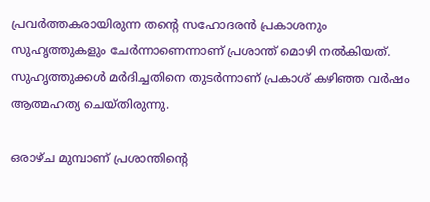പ്രവർത്തകരായിരുന്ന തന്‍റെ സഹോദരൻ പ്രകാശനും സുഹൃത്തുകളും ചേർന്നാണെന്നാണ് പ്രശാന്ത് മൊഴി നൽകിയത്. സുഹൃത്തുക്കൾ മർദിച്ചതിനെ തുടർന്നാണ് പ്രകാശ് കഴിഞ്ഞ വർഷം ആത്മഹത്യ ചെയ്തിരുന്നു.

ഒരാഴ്ച മുമ്പാണ് പ്രശാന്തിന്‍റെ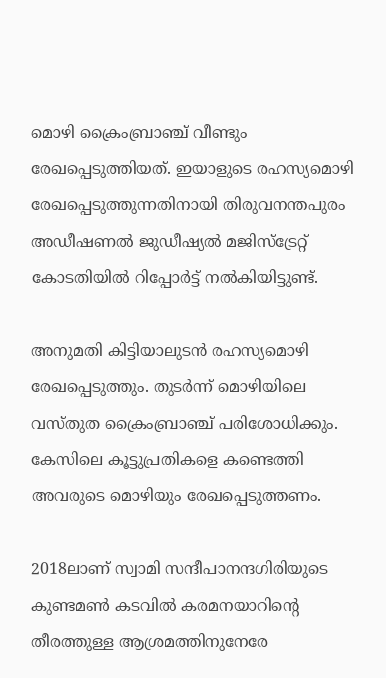മൊഴി ക്രൈംബ്രാഞ്ച് വീണ്ടും രേഖപ്പെടുത്തിയത്. ഇയാളുടെ രഹസ്യമൊഴി രേഖപ്പെടുത്തുന്നതിനായി തിരുവനന്തപുരം അഡീഷണൽ ജുഡീഷ്യൽ മജിസ്ട്രേറ്റ് കോടതിയിൽ റിപ്പോർട്ട് നൽകിയിട്ടുണ്ട്.

അനുമതി കിട്ടിയാലുടൻ രഹസ്യമൊഴി രേഖപ്പെടുത്തും. തുടർന്ന് മൊഴിയിലെ വസ്തുത ക്രൈംബ്രാഞ്ച് പരിശോധിക്കും. കേസിലെ കൂട്ടുപ്രതികളെ കണ്ടെത്തി അവരുടെ മൊഴിയും രേഖപ്പെടുത്തണം.

2018ലാണ് സ്വാമി സന്ദീപാനന്ദഗിരിയുടെ കുണ്ടമൺ കടവിൽ കരമനയാറിന്‍റെ തീരത്തുള്ള ആശ്രമത്തിനുനേരേ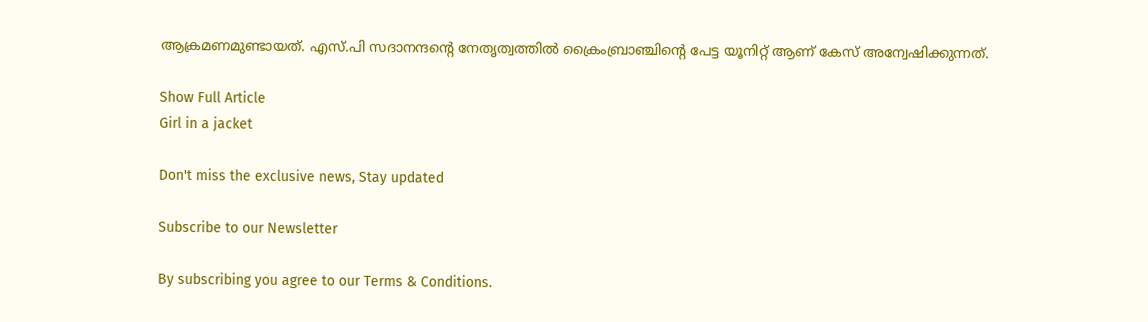ആക്രമണമുണ്ടായത്. എസ്.പി സദാനന്ദന്‍റെ നേതൃത്വത്തിൽ ക്രൈംബ്രാഞ്ചിന്‍റെ പേട്ട യൂനിറ്റ് ആണ് കേസ് അന്വേഷിക്കുന്നത്.

Show Full Article
Girl in a jacket

Don't miss the exclusive news, Stay updated

Subscribe to our Newsletter

By subscribing you agree to our Terms & Conditions.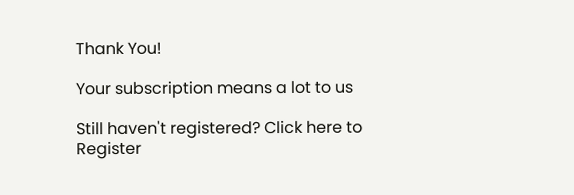Thank You!

Your subscription means a lot to us

Still haven't registered? Click here to Register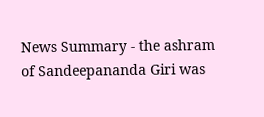News Summary - the ashram of Sandeepananda Giri was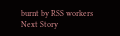burnt by RSS workers
Next Story